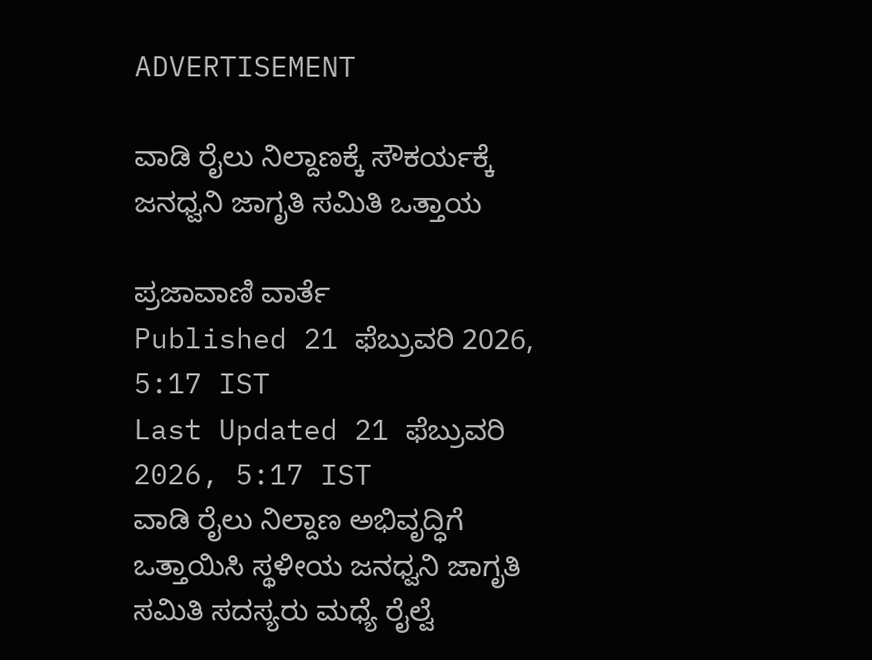ADVERTISEMENT

ವಾಡಿ ರೈಲು ನಿಲ್ದಾಣಕ್ಕೆ ಸೌಕರ್ಯಕ್ಕೆ ಜನಧ್ವನಿ ಜಾಗೃತಿ ಸಮಿತಿ ಒತ್ತಾಯ

ಪ್ರಜಾವಾಣಿ ವಾರ್ತೆ
Published 21 ಫೆಬ್ರುವರಿ 2026, 5:17 IST
Last Updated 21 ಫೆಬ್ರುವರಿ 2026, 5:17 IST
ವಾಡಿ ರೈಲು ನಿಲ್ದಾಣ ಅಭಿವೃದ್ಧಿಗೆ ಒತ್ತಾಯಿಸಿ ಸ್ಥಳೀಯ ಜನಧ್ವನಿ ಜಾಗೃತಿ ಸಮಿತಿ ಸದಸ್ಯರು ಮಧ್ಯೆ ರೈಲ್ವೆ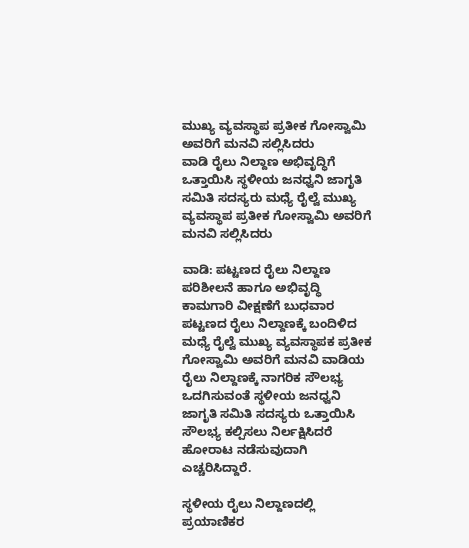ಮುಖ್ಯ ವ್ಯವಸ್ಥಾಪ ಪ್ರತೀಕ ಗೋಸ್ವಾಮಿ ಅವರಿಗೆ ಮನವಿ ಸಲ್ಲಿಸಿದರು
ವಾಡಿ ರೈಲು ನಿಲ್ದಾಣ ಅಭಿವೃದ್ಧಿಗೆ ಒತ್ತಾಯಿಸಿ ಸ್ಥಳೀಯ ಜನಧ್ವನಿ ಜಾಗೃತಿ ಸಮಿತಿ ಸದಸ್ಯರು ಮಧ್ಯೆ ರೈಲ್ವೆ ಮುಖ್ಯ ವ್ಯವಸ್ಥಾಪ ಪ್ರತೀಕ ಗೋಸ್ವಾಮಿ ಅವರಿಗೆ ಮನವಿ ಸಲ್ಲಿಸಿದರು

ವಾಡಿ: ಪಟ್ಟಣದ ರೈಲು ನಿಲ್ದಾಣ ಪರಿಶೀಲನೆ ಹಾಗೂ ಅಭಿವೃದ್ಧಿ ಕಾಮಗಾರಿ ವೀಕ್ಷಣೆಗೆ ಬುಧವಾರ ಪಟ್ಟಣದ ರೈಲು ನಿಲ್ದಾಣಕ್ಕೆ ಬಂದಿಳಿದ ಮಧ್ಯೆ ರೈಲ್ವೆ ಮುಖ್ಯ ವ್ಯವಸ್ಥಾಪಕ ಪ್ರತೀಕ ಗೋಸ್ವಾಮಿ ಅವರಿಗೆ ಮನವಿ ವಾಡಿಯ ರೈಲು ನಿಲ್ದಾಣಕ್ಕೆ ನಾಗರಿಕ ಸೌಲಭ್ಯ ಒದಗಿಸುವಂತೆ ಸ್ಥಳೀಯ ಜನಧ್ವನಿ ಜಾಗೃತಿ ಸಮಿತಿ ಸದಸ್ಯರು ಒತ್ತಾಯಿಸಿ ಸೌಲಭ್ಯ ಕಲ್ಪಿಸಲು ನಿರ್ಲಕ್ಷಿಸಿದರೆ ಹೋರಾಟ ನಡೆಸುವುದಾಗಿ ಎಚ್ಚರಿಸಿದ್ದಾರೆ.

ಸ್ಥಳೀಯ ರೈಲು ನಿಲ್ದಾಣದಲ್ಲಿ ಪ್ರಯಾಣಿಕರ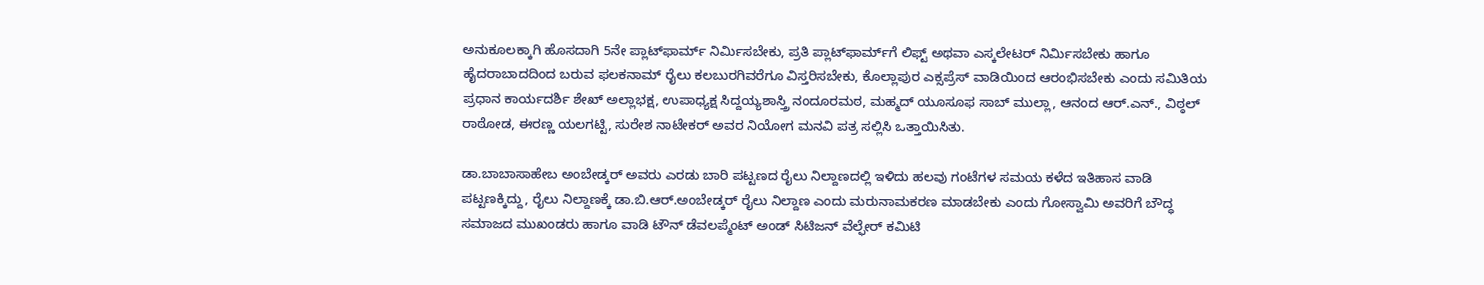ಅನುಕೂಲಕ್ಕಾಗಿ ಹೊಸದಾಗಿ 5ನೇ ಪ್ಲಾಟ್‌ಫಾರ್ಮ್ ನಿರ್ಮಿಸಬೇಕು, ಪ್ರತಿ ಪ್ಲಾಟ್‌ಫಾರ್ಮ್‌ಗೆ ಲಿಫ್ಟ್‌ ಅಥವಾ ಎಸ್ಕಲೇಟರ್ ನಿರ್ಮಿಸಬೇಕು ಹಾಗೂ ಹೈದರಾಬಾದದಿಂದ ಬರುವ ಫಲಕನಾಮ್ ರೈಲು ಕಲಬುರಗಿವರೆಗೂ ವಿಸ್ತರಿಸಬೇಕು, ಕೊಲ್ಲಾಪುರ ಎಕ್ಸಪ್ರೆಸ್ ವಾಡಿಯಿಂದ ಆರಂಭಿಸಬೇಕು ಎಂದು ಸಮಿತಿಯ ಪ್ರಧಾನ ಕಾರ್ಯದರ್ಶಿ ಶೇಖ್ ಅಲ್ಲಾಭಕ್ಷ, ಉಪಾಧ್ಯಕ್ಷ ಸಿದ್ದಯ್ಯಶಾಸ್ತ್ರಿ ನಂದೂರಮಠ, ಮಹ್ಮದ್ ಯೂಸೂಫ ಸಾಬ್ ಮುಲ್ಲಾ, ಆನಂದ ಆರ್.ಎನ್., ವಿಠ್ಠಲ್ ರಾಠೋಡ, ಈರಣ್ಣ ಯಲಗಟ್ಟಿ, ಸುರೇಶ ನಾಟೇಕರ್ ಅವರ ನಿಯೋಗ ಮನವಿ ಪತ್ರ ಸಲ್ಲಿಸಿ ಒತ್ತಾಯಿಸಿತು.

ಡಾ.ಬಾಬಾಸಾಹೇಬ ಅಂಬೇಡ್ಕರ್‌ ಅವರು ಎರಡು ಬಾರಿ ಪಟ್ಟಣದ ರೈಲು ನಿಲ್ದಾಣದಲ್ಲಿ ಇಳಿದು ಹಲವು ಗಂಟೆಗಳ ಸಮಯ ಕಳೆದ ಇತಿಹಾಸ ವಾಡಿ ಪಟ್ಟಣಕ್ಕಿದ್ದು, ರೈಲು ನಿಲ್ದಾಣಕ್ಕೆ ಡಾ.ಬಿ.ಆರ್.ಅಂಬೇಡ್ಕರ್‌ ರೈಲು ನಿಲ್ದಾಣ ಎಂದು ಮರುನಾಮಕರಣ ಮಾಡಬೇಕು ಎಂದು ಗೋಸ್ವಾಮಿ ಅವರಿಗೆ ಬೌದ್ಧ ಸಮಾಜದ ಮುಖಂಡರು ಹಾಗೂ ವಾಡಿ ಟೌನ್ ಡೆವಲಪ್ಮೆಂಟ್ ಅಂಡ್ ಸಿಟಿಜನ್ ವೆಲ್ಫೇರ್ ಕಮಿಟಿ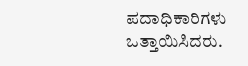ಪದಾಧಿಕಾರಿಗಳು ಒತ್ತಾಯಿಸಿದರು.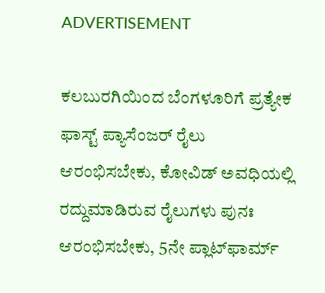ADVERTISEMENT

ಕಲಬುರಗಿಯಿಂದ ಬೆಂಗಳೂರಿಗೆ ಪ್ರತ್ಯೇಕ ಫಾಸ್ಟ್ ಪ್ಯಾಸೆಂಜರ್ ರೈಲು ಆರಂಭಿಸಬೇಕು, ಕೋವಿಡ್ ಅವಧಿಯಲ್ಲಿ ರದ್ದುಮಾಡಿರುವ ರೈಲುಗಳು ಪುನಃ ಆರಂಭಿಸಬೇಕು, 5ನೇ ಪ್ಲಾಟ್‌ಫಾರ್ಮ್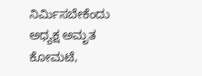ನಿರ್ಮಿಸಬೇಕೆಂದು ಅಧ್ಯಕ್ಷ ಅಮೃತ ಕೋಮಟೆ,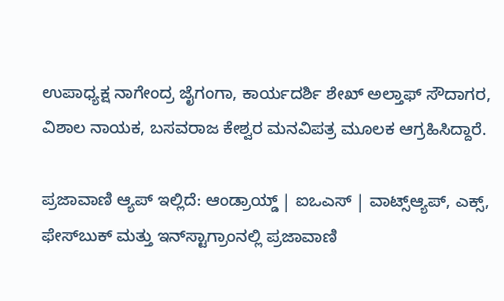ಉಪಾಧ್ಯಕ್ಷ ನಾಗೇಂದ್ರ ಜೈಗಂಗಾ, ಕಾರ್ಯದರ್ಶಿ ಶೇಖ್ ಅಲ್ತಾಫ್ ಸೌದಾಗರ, ವಿಶಾಲ ನಾಯಕ, ಬಸವರಾಜ ಕೇಶ್ವರ ಮನವಿಪತ್ರ ಮೂಲಕ ಆಗ್ರಹಿಸಿದ್ದಾರೆ.

ಪ್ರಜಾವಾಣಿ ಆ್ಯಪ್ ಇಲ್ಲಿದೆ: ಆಂಡ್ರಾಯ್ಡ್ | ಐಒಎಸ್ | ವಾಟ್ಸ್ಆ್ಯಪ್, ಎಕ್ಸ್, ಫೇಸ್‌ಬುಕ್ ಮತ್ತು ಇನ್‌ಸ್ಟಾಗ್ರಾಂನಲ್ಲಿ ಪ್ರಜಾವಾಣಿ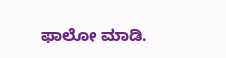ಫಾಲೋ ಮಾಡಿ.